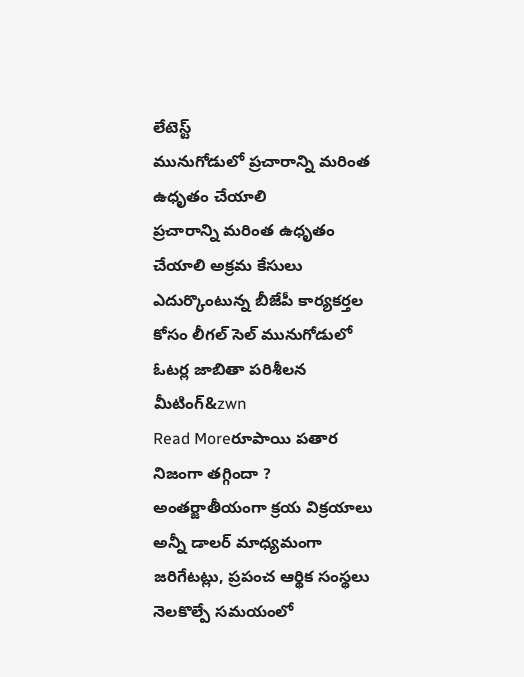లేటెస్ట్
మునుగోడులో ప్రచారాన్ని మరింత ఉధృతం చేయాలి
ప్రచారాన్ని మరింత ఉధృతం చేయాలి అక్రమ కేసులు ఎదుర్కొంటున్న బీజేపీ కార్యకర్తల కోసం లీగల్ సెల్ మునుగోడులో ఓటర్ల జాబితా పరిశీలన మీటింగ్&zwn
Read Moreరూపాయి పతార నిజంగా తగ్గిందా ?
అంతర్జాతీయంగా క్రయ విక్రయాలు అన్నీ డాలర్ మాధ్యమంగా జరిగేటట్లు, ప్రపంచ ఆర్థిక సంస్థలు నెలకొల్పే సమయంలో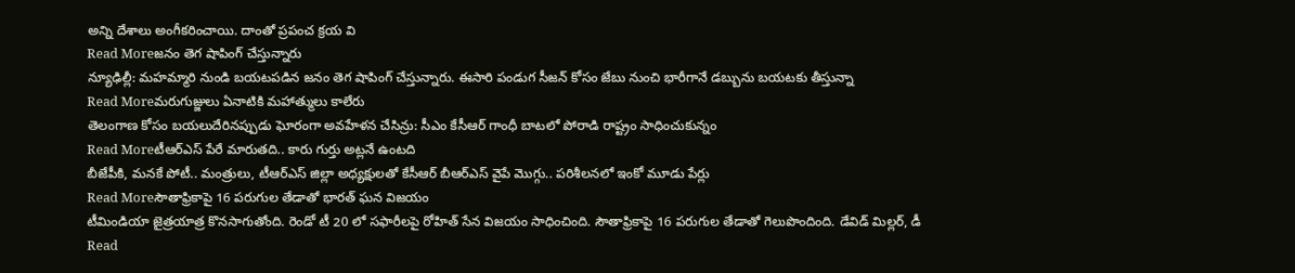అన్ని దేశాలు అంగీకరించాయి. దాంతో ప్రపంచ క్రయ వి
Read Moreజనం తెగ షాపింగ్ చేస్తున్నారు
న్యూఢిల్లీ: మహమ్మారి నుండి బయటపడిన జనం తెగ షాపింగ్ చేస్తున్నారు. ఈసారి పండుగ సీజన్ కోసం జేబు నుంచి భారీగానే డబ్బును బయటకు తీస్తున్నా
Read Moreమరుగుజ్జులు ఏనాటికి మహాత్ములు కాలేరు
తెలంగాణ కోసం బయలుదేరినప్పుడు ఘోరంగా అవహేళన చేసిన్రు: సీఎం కేసీఆర్ గాంధీ బాటలో పోరాడి రాష్ట్రం సాధించుకున్నం
Read Moreటీఆర్ఎస్ పేరే మారుతది.. కారు గుర్తు అట్లనే ఉంటది
బీజేపీకి, మనకే పోటీ.. మంత్రులు, టీఆర్ఎస్ జిల్లా అధ్యక్షులతో కేసీఆర్ బీఆర్ఎస్ వైపే మొగ్గు.. పరిశీలనలో ఇంకో మూడు పేర్లు
Read Moreసౌతాఫ్రికాపై 16 పరుగుల తేడాతో భారత్ ఘన విజయం
టీమిండియా జైత్రయాత్ర కొనసాగుతోంది. రెండో టీ 20 లో సఫారీలపై రోహిత్ సేన విజయం సాధించింది. సౌతాఫ్రికాపై 16 పరుగుల తేడాతో గెలుపొందింది. డేవిడ్ మిల్లర్, డీ
Read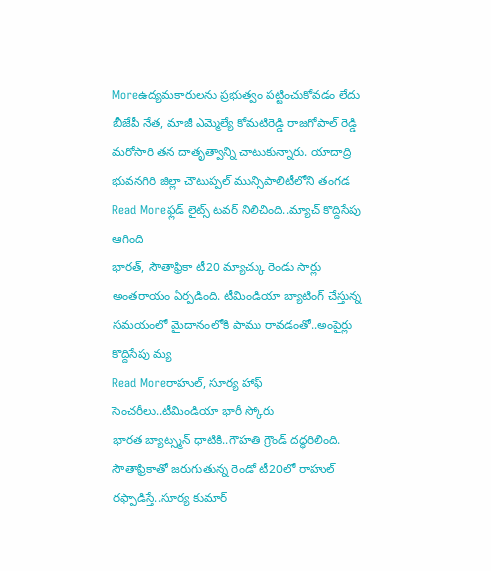Moreఉద్యమకారులను ప్రభుత్వం పట్టించుకోవడం లేదు
బీజేపీ నేత, మాజీ ఎమ్మెల్యే కోమటిరెడ్డి రాజగోపాల్ రెడ్డి మరోసారి తన దాతృత్వాన్ని చాటుకున్నారు. యాదాద్రి భువనగిరి జిల్లా చౌటుప్పల్ మున్సిపాలిటీలోని తంగడ
Read Moreఫ్లడ్ లైట్స్ టవర్ నిలిచింది..మ్యాచ్ కొద్దిసేపు ఆగింది
భారత్, సౌతాఫ్రికా టీ20 మ్యాచ్కు రెండు సార్లు అంతరాయం ఏర్పడింది. టీమిండియా బ్యాటింగ్ చేస్తున్న సమయంలో మైదానంలోకి పాము రావడంతో..అంపైర్లు కొద్దిసేపు మ్య
Read Moreరాహుల్, సూర్య హాఫ్ సెంచరీలు..టీమిండియా భారీ స్కోరు
భారత బ్యాట్స్మన్ ధాటికి..గౌహతి గ్రౌండ్ దద్ధరిలింది. సౌతాఫ్రికాతో జరుగుతున్న రెండో టీ20లో రాహుల్ రఫ్పాడిస్తే..సూర్య కుమార్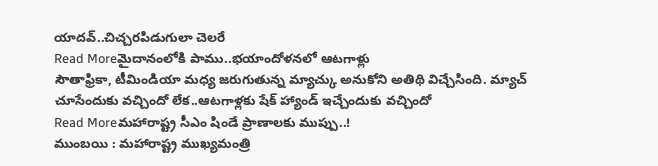యాదవ్..చిచ్చరపిడుగులా చెలరే
Read Moreమైదానంలోకి పాము..భయాందోళనలో ఆటగాళ్లు
సౌతాఫ్రికా, టీమిండియా మధ్య జరుగుతున్న మ్యాచ్కు అనుకోని అతిథి విచ్చేసింది. మ్యాచ్ చూసేందుకు వచ్చిందో లేక..ఆటగాళ్లకు షేక్ హ్యాండ్ ఇచ్చేందుకు వచ్చిందో
Read Moreమహారాష్ట్ర సీఎం షిండే ప్రాణాలకు ముప్పు..!
ముంబయి : మహారాష్ట్ర ముఖ్యమంత్రి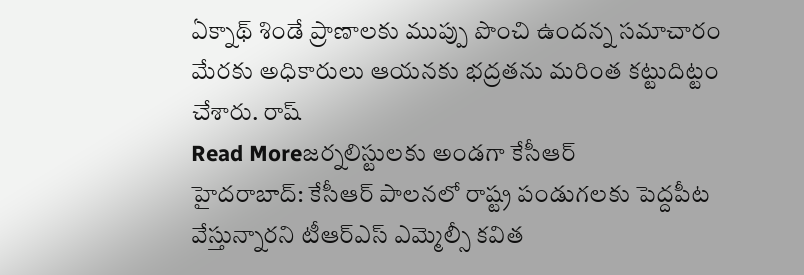ఏక్నాథ్ శిండే ప్రాణాలకు ముప్పు పొంచి ఉందన్న సమాచారం మేరకు అధికారులు ఆయనకు భద్రతను మరింత కట్టుదిట్టం చేశారు. రాష్
Read Moreజర్నలిస్టులకు అండగా కేసీఆర్
హైదరాబాద్: కేసీఆర్ పాలనలో రాష్ట్ర పండుగలకు పెద్దపీట వేస్తున్నారని టీఆర్ఎస్ ఎమ్మెల్సీ కవిత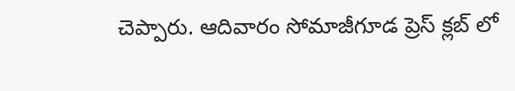చెప్పారు. ఆదివారం సోమాజీగూడ ప్రెస్ క్లబ్ లో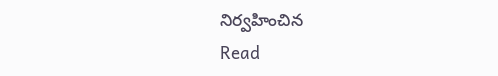నిర్వహించిన
Read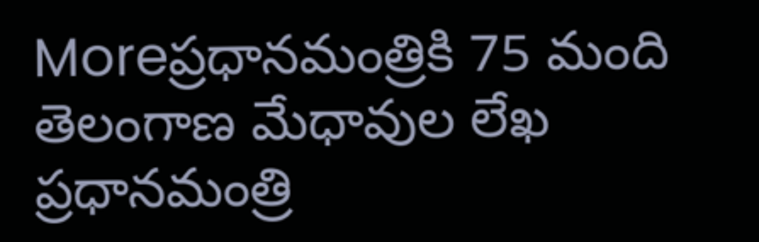Moreప్రధానమంత్రికి 75 మంది తెలంగాణ మేధావుల లేఖ
ప్రధానమంత్రి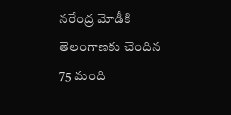నరేంద్ర మోడీకి తెలంగాణకు చెందిన 75 మంది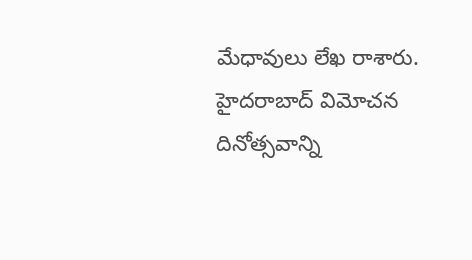మేధావులు లేఖ రాశారు. హైదరాబాద్ విమోచన దినోత్సవాన్ని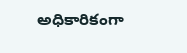అధికారికంగా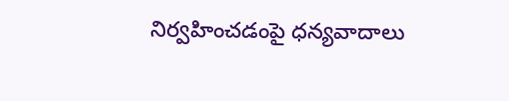నిర్వహించడంపై ధన్యవాదాలు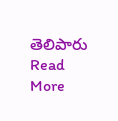తెలిపారు
Read More